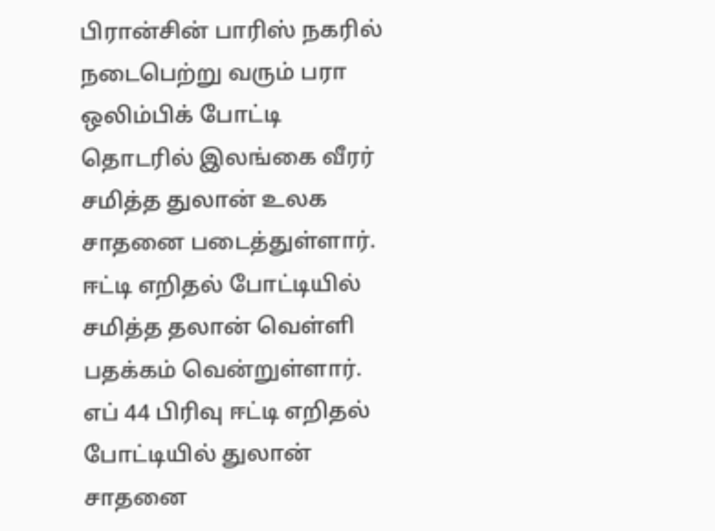பிரான்சின் பாரிஸ் நகரில் நடைபெற்று வரும் பரா ஒலிம்பிக் போட்டி தொடரில் இலங்கை வீரர் சமித்த துலான் உலக சாதனை படைத்துள்ளார்.
ஈட்டி எறிதல் போட்டியில் சமித்த தலான் வெள்ளி பதக்கம் வென்றுள்ளார்.
எப் 44 பிரிவு ஈட்டி எறிதல் போட்டியில் துலான் சாதனை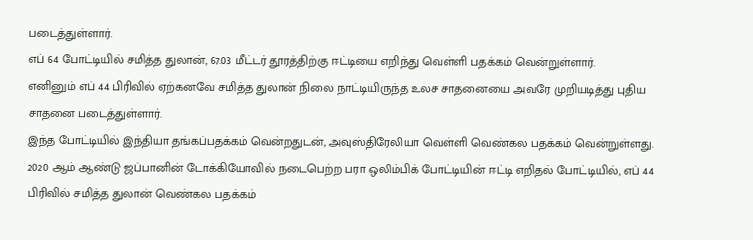படைத்துள்ளார்.
எப் 64 போட்டியில் சமித்த துலான், 67.03 மீட்டர் தூரத்திற்கு ஈட்டியை எறிந்து வெள்ளி பதக்கம் வென்றுள்ளார்.
எனினும் எப் 44 பிரிவில் ஏற்கனவே சமித்த துலான் நிலை நாட்டியிருந்த உலச சாதனையை அவரே முறியடித்து புதிய சாதனை படைத்துள்ளார்.
இந்த போட்டியில் இந்தியா தங்கப்பதக்கம் வென்றதுடன், அவுஸ்திரேலியா வெள்ளி வெண்கல பதக்கம் வென்றுள்ளது.
2020 ஆம் ஆண்டு ஜப்பானின் டோக்கியோவில் நடைபெற்ற பரா ஒலிம்பிக் போட்டியின் ஈட்டி எறிதல் போட்டியில், எப் 44 பிரிவில் சமித்த துலான் வெண்கல பதக்கம்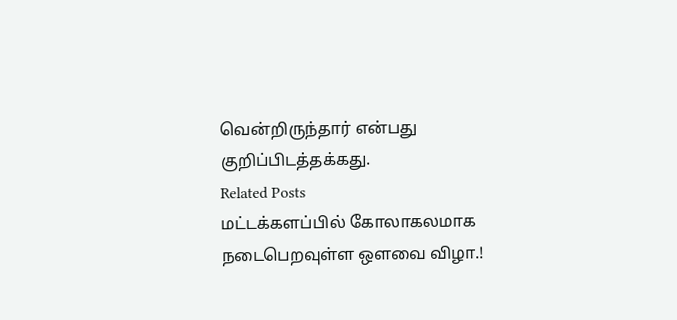வென்றிருந்தார் என்பது குறிப்பிடத்தக்கது.
Related Posts
மட்டக்களப்பில் கோலாகலமாக நடைபெறவுள்ள ஒளவை விழா.!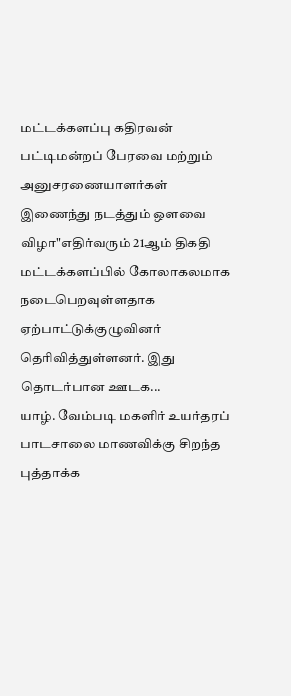மட்டக்களப்பு கதிரவன் பட்டிமன்றப் பேரவை மற்றும் அனுசரணையாளர்கள் இணைந்து நடத்தும் ஒளவை விழா"எதிர்வரும் 21ஆம் திகதி மட்டக்களப்பில் கோலாகலமாக நடைபெறவுள்ளதாக ஏற்பாட்டுக்குழுவினர் தெரிவித்துள்ளனர். இது தொடர்பான ஊடக...
யாழ். வேம்படி மகளிர் உயர்தரப் பாடசாலை மாணவிக்கு சிறந்த புத்தாக்க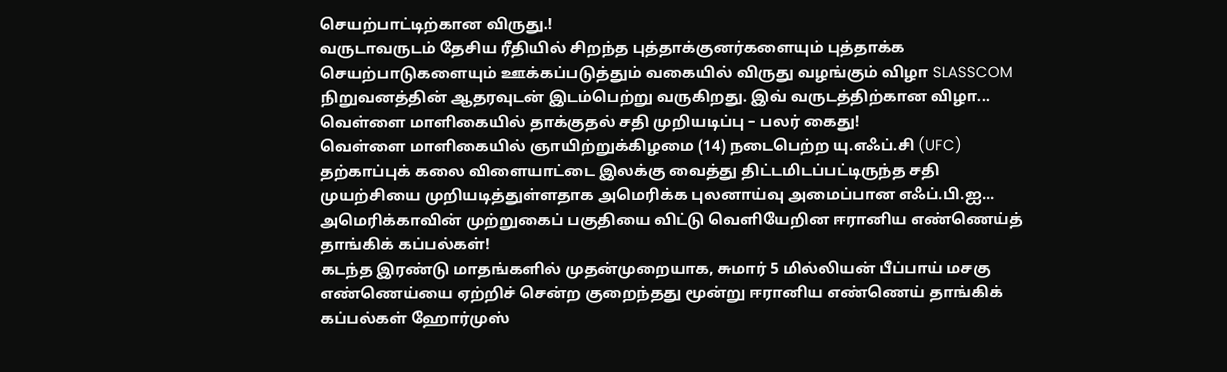செயற்பாட்டிற்கான விருது.!
வருடாவருடம் தேசிய ரீதியில் சிறந்த புத்தாக்குனர்களையும் புத்தாக்க செயற்பாடுகளையும் ஊக்கப்படுத்தும் வகையில் விருது வழங்கும் விழா SLASSCOM நிறுவனத்தின் ஆதரவுடன் இடம்பெற்று வருகிறது. இவ் வருடத்திற்கான விழா...
வெள்ளை மாளிகையில் தாக்குதல் சதி முறியடிப்பு – பலர் கைது!
வெள்ளை மாளிகையில் ஞாயிற்றுக்கிழமை (14) நடைபெற்ற யு.எஃப்.சி (UFC) தற்காப்புக் கலை விளையாட்டை இலக்கு வைத்து திட்டமிடப்பட்டிருந்த சதி முயற்சியை முறியடித்துள்ளதாக அமெரிக்க புலனாய்வு அமைப்பான எஃப்.பி.ஐ...
அமெரிக்காவின் முற்றுகைப் பகுதியை விட்டு வெளியேறின ஈரானிய எண்ணெய்த் தாங்கிக் கப்பல்கள்!
கடந்த இரண்டு மாதங்களில் முதன்முறையாக, சுமார் 5 மில்லியன் பீப்பாய் மசகு எண்ணெய்யை ஏற்றிச் சென்ற குறைந்தது மூன்று ஈரானிய எண்ணெய் தாங்கிக் கப்பல்கள் ஹோர்முஸ்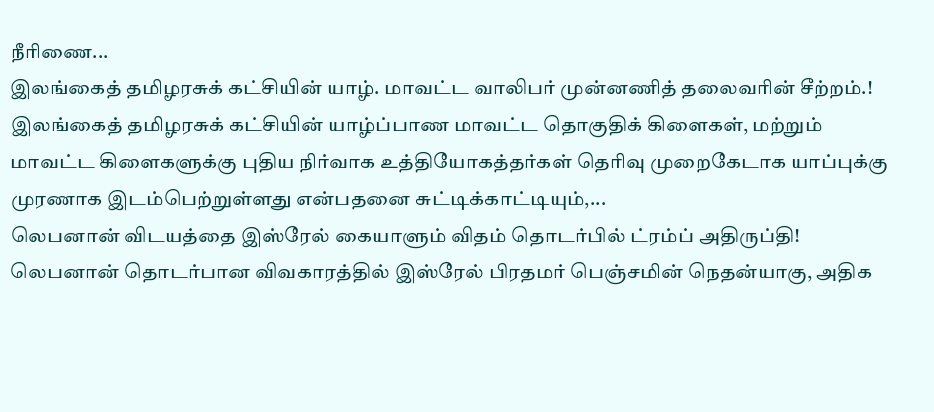நீரிணை...
இலங்கைத் தமிழரசுக் கட்சியின் யாழ். மாவட்ட வாலிபர் முன்னணித் தலைவரின் சீற்றம்.!
இலங்கைத் தமிழரசுக் கட்சியின் யாழ்ப்பாண மாவட்ட தொகுதிக் கிளைகள், மற்றும் மாவட்ட கிளைகளுக்கு புதிய நிர்வாக உத்தியோகத்தர்கள் தெரிவு முறைகேடாக யாப்புக்கு முரணாக இடம்பெற்றுள்ளது என்பதனை சுட்டிக்காட்டியும்,...
லெபனான் விடயத்தை இஸ்ரேல் கையாளும் விதம் தொடர்பில் ட்ரம்ப் அதிருப்தி!
லெபனான் தொடர்பான விவகாரத்தில் இஸ்ரேல் பிரதமர் பெஞ்சமின் நெதன்யாகு, அதிக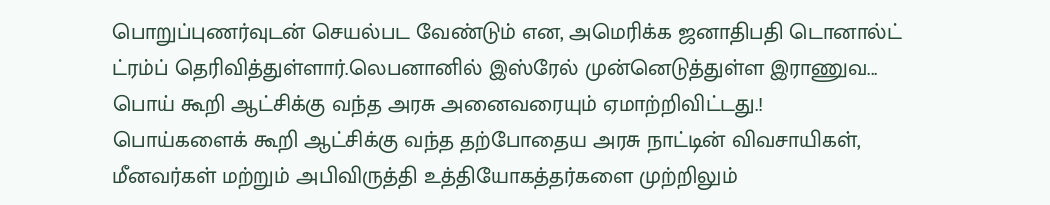பொறுப்புணர்வுடன் செயல்பட வேண்டும் என, அமெரிக்க ஜனாதிபதி டொனால்ட் ட்ரம்ப் தெரிவித்துள்ளார்.லெபனானில் இஸ்ரேல் முன்னெடுத்துள்ள இராணுவ...
பொய் கூறி ஆட்சிக்கு வந்த அரசு அனைவரையும் ஏமாற்றிவிட்டது.!
பொய்களைக் கூறி ஆட்சிக்கு வந்த தற்போதைய அரசு நாட்டின் விவசாயிகள், மீனவர்கள் மற்றும் அபிவிருத்தி உத்தியோகத்தர்களை முற்றிலும்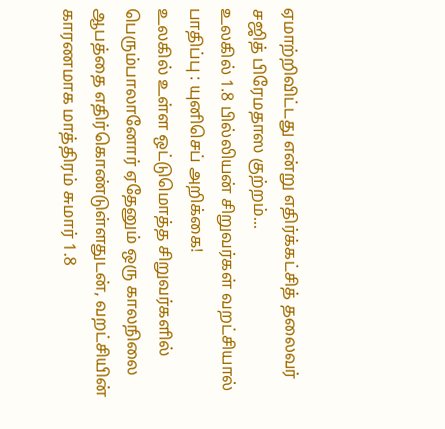ஏமாற்றிவிட்டது என்று எதிர்க்கட்சித் தலைவர் சஜித் பிரேமதாஸ குற்றம்...
உலகில் 1.8 பில்லியன் சிறுவர்கள் வறட்சியால் பாதிப்பு : யுனிசெப் அறிக்கை!
உலகில் உள்ள ஒட்டுமொத்த சிறுவர்களில் பெரும்பாலானோர் ஏதேனும் ஒரு காலநிலை ஆபத்தை எதிர்கொண்டுள்ளதுடன், வறட்சியின் காரணமாக மாத்திரம் சுமார் 1.8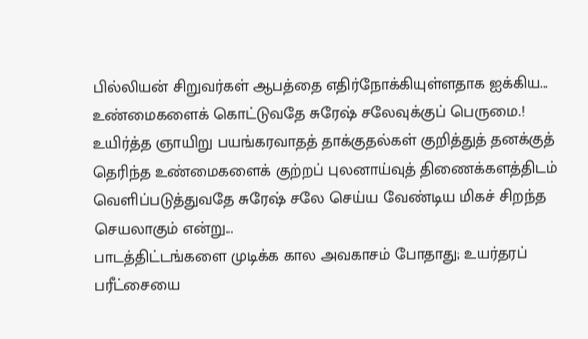பில்லியன் சிறுவர்கள் ஆபத்தை எதிர்நோக்கியுள்ளதாக ஐக்கிய...
உண்மைகளைக் கொட்டுவதே சுரேஷ் சலேவுக்குப் பெருமை.!
உயிர்த்த ஞாயிறு பயங்கரவாதத் தாக்குதல்கள் குறித்துத் தனக்குத் தெரிந்த உண்மைகளைக் குற்றப் புலனாய்வுத் திணைக்களத்திடம் வெளிப்படுத்துவதே சுரேஷ் சலே செய்ய வேண்டிய மிகச் சிறந்த செயலாகும் என்று...
பாடத்திட்டங்களை முடிக்க கால அவகாசம் போதாது; உயர்தரப் பரீட்சையை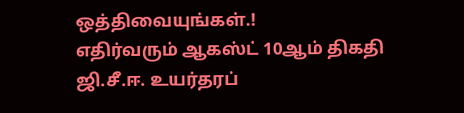ஒத்திவையுங்கள்.!
எதிர்வரும் ஆகஸ்ட் 10ஆம் திகதி ஜி.சீ.ஈ. உயர்தரப்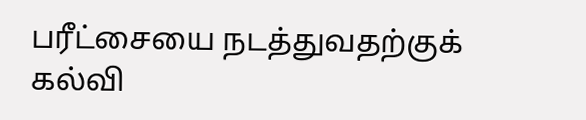பரீட்சையை நடத்துவதற்குக் கல்வி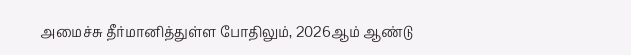அமைச்சு தீர்மானித்துள்ள போதிலும், 2026ஆம் ஆண்டு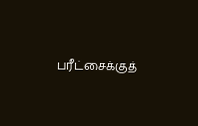பரீட்சைக்குத்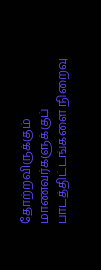தோற்றவிருக்கும் மாணவர்களுக்குப் பாடத்திட்டங்களை நிறைவு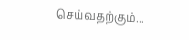செய்வதற்கும்...